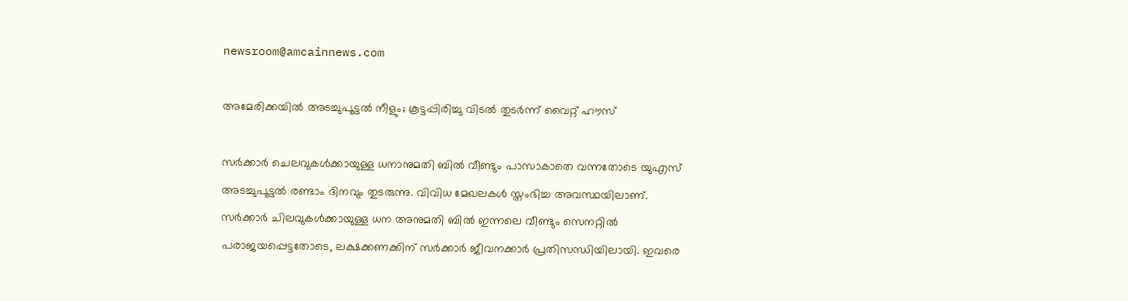newsroom@amcainnews.com

അമേരിക്കയില്‍ അടച്ചുപൂട്ടല്‍ നീളും; കൂട്ടപ്പിരിച്ചു വിടല്‍ തുടർന്ന് വൈറ്റ് ഹൗസ്

സര്‍ക്കാര്‍ ചെലവുകള്‍ക്കായുള്ള ധനാനുമതി ബില്‍ വീണ്ടും പാസാകാതെ വന്നതോടെ യുഎസ് അടച്ചുപൂട്ടല്‍ രണ്ടാം ദിനവും തുടരുന്നു. വിവിധ മേഖലകള്‍ സ്തംഭിച്ച അവസ്ഥയിലാണ്. സര്‍ക്കാര്‍ ചിലവുകള്‍ക്കായുള്ള ധന അനുമതി ബില്‍ ഇന്നലെ വീണ്ടും സെനറ്റില്‍ പരാജയപ്പെട്ടതോടെ, ലക്ഷക്കണക്കിന് സര്‍ക്കാര്‍ ജീവനക്കാര്‍ പ്രതിസന്ധിയിലായി. ഇവരെ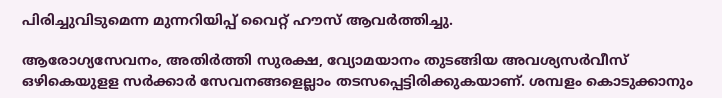പിരിച്ചുവിടുമെന്ന മുന്നറിയിപ്പ് വൈറ്റ് ഹൗസ് ആവര്‍ത്തിച്ചു.

ആരോഗ്യസേവനം, അതിര്‍ത്തി സുരക്ഷ, വ്യോമയാനം തുടങ്ങിയ അവശ്യസര്‍വീസ് ഒഴികെയുളള സര്‍ക്കാര്‍ സേവനങ്ങളെല്ലാം തടസപ്പെട്ടിരിക്കുകയാണ്. ശമ്പളം കൊടുക്കാനും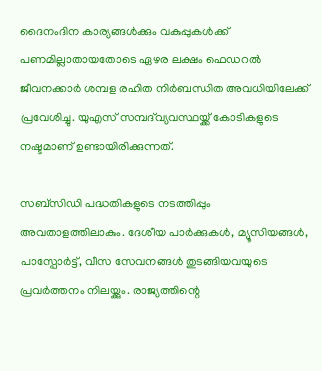ദൈനംദിന കാര്യങ്ങള്‍ക്കും വകുപ്പുകള്‍ക്ക് പണമില്ലാതായതോടെ ഏഴര ലക്ഷം ഫെഡറല്‍ ജീവനക്കാര്‍ ശമ്പള രഹിത നിര്‍ബന്ധിത അവധിയിലേക്ക് പ്രവേശിച്ചു. യുഎസ് സമ്പദ്‌വ്യവസ്ഥയ്ക്ക് കോടികളുടെ നഷ്ടമാണ് ഉണ്ടായിരിക്കുന്നത്.

സബ്‌സിഡി പദ്ധതികളുടെ നടത്തിപ്പും അവതാളത്തിലാകും. ദേശീയ പാര്‍ക്കുകള്‍, മ്യൂസിയങ്ങള്‍, പാസ്പോര്‍ട്ട്, വീസ സേവനങ്ങള്‍ തുടങ്ങിയവയുടെ പ്രവര്‍ത്തനം നിലയ്ക്കും. രാജ്യത്തിന്റെ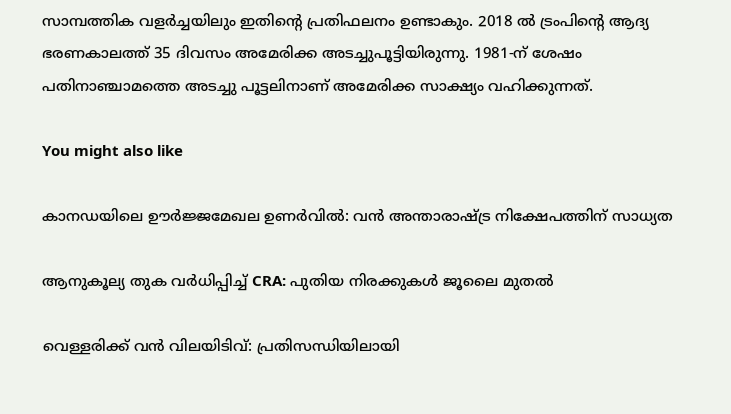സാമ്പത്തിക വളര്‍ച്ചയിലും ഇതിന്റെ പ്രതിഫലനം ഉണ്ടാകും. 2018 ല്‍ ട്രംപിന്റെ ആദ്യ ഭരണകാലത്ത് 35 ദിവസം അമേരിക്ക അടച്ചുപൂട്ടിയിരുന്നു. 1981-ന് ശേഷം പതിനാഞ്ചാമത്തെ അടച്ചു പൂട്ടലിനാണ് അമേരിക്ക സാക്ഷ്യം വഹിക്കുന്നത്.

You might also like

കാനഡയിലെ ഊർജ്ജമേഖല ഉണർവിൽ: വൻ അന്താരാഷ്ട്ര നിക്ഷേപത്തിന് സാധ്യത

ആനുകൂല്യ തുക വർധിപ്പിച്ച് CRA: പുതിയ നിരക്കുകൾ ജൂലൈ മുതൽ

വെള്ളരിക്ക് വൻ വിലയിടിവ്: പ്രതിസന്ധിയിലായി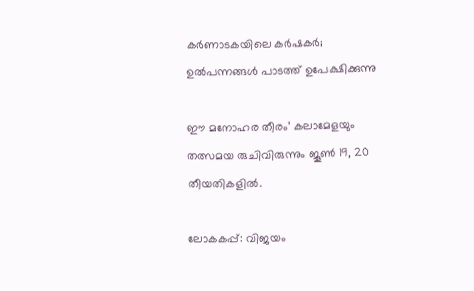കർണാടകയിലെ കർഷകർ; ഉൽപന്നങ്ങൾ പാടത്ത് ഉപേക്ഷിക്കുന്നു

ഈ മനോഹര തീരം’ കലാമേളയും തത്സമയ രുചിവിരുന്നും ജൂൺ 19, 20 തീയതികളിൽ.

ലോകകപ്പ്: വിജയം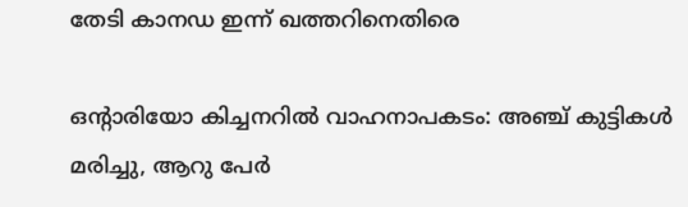തേടി കാനഡ ഇന്ന് ഖത്തറിനെതിരെ

ഒൻ്റാരിയോ കിച്ചനറിൽ വാഹനാപകടം: അഞ്ച് കുട്ടികൾ മരിച്ചു, ആറു പേർ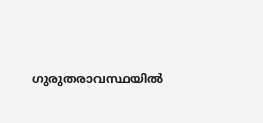ഗുരുതരാവസ്ഥയിൽ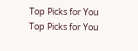Top Picks for You
Top Picks for You